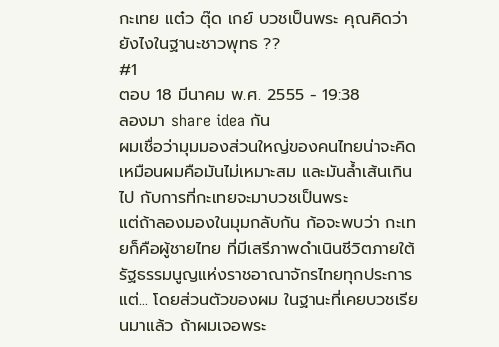กะเทย แต๋ว ตุ๊ด เกย์ บวชเป็นพระ คุณคิดว่ายังไงในฐานะชาวพุทธ ??
#1
ตอบ 18 มีนาคม พ.ศ. 2555 - 19:38
ลองมา share idea กัน
ผมเชื่อว่ามุมมองส่วนใหญ่ของคนไทยน่าจะคิดเหมือนผมคือมันไม่เหมาะสม และมันล้ำเส้นเกินไป กับการที่กะเทยจะมาบวชเป็นพระ
แต่ถ้าลองมองในมุมกลับกัน ก้อจะพบว่า กะเทยก็คือผู้ชายไทย ที่มีเสรีภาพดำเนินชีวิตภายใต้รัฐธรรมนูญแห่งราชอาณาจักรไทยทุกประการ
แต่... โดยส่วนตัวของผม ในฐานะที่เคยบวชเรียนมาแล้ว ถ้าผมเจอพระ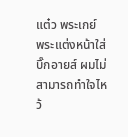แต๋ว พระเกย์ พระแต่งหน้าใส่บิ๊กอายส์ ผมไม่สามารถทำใจไหว้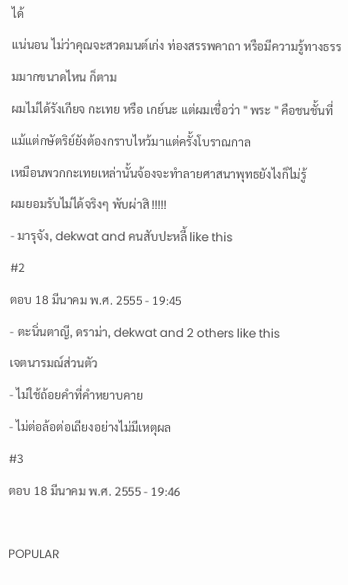ได้
แน่นอน ไม่ว่าคุณจะสวดมนต์เก่ง ท่องสรรพคาถา หรือมีความรู้ทางธรรมมากขนาดไหน ก็ตาม
ผมไม่ได้รังเกียจ กะเทย หรือ เกย์นะ แต่ผมเชื่อว่า " พระ " คือชนชั้นที่แม้แต่กษัตริย์ยังต้องกราบไหว้มาแต่ครั้งโบราณกาล
เหมือนพวกกะเทยเหล่านั้นจ้องจะทำลายศาสนาพุทธยังไงก็ไม่รู้
ผมยอมรับไม่ได้จริงๆ พับผ่าสิ !!!!!
- มารุจัง, dekwat and คนสับปะหลี้ like this
#2
ตอบ 18 มีนาคม พ.ศ. 2555 - 19:45
- ตะนิ่นตาญี, ดราม่า, dekwat and 2 others like this
เจตนารมณ์ส่วนตัว
- ไม่ใช้ถ้อยคำที่คำหยาบคาย
- ไม่ต่อล้อต่อเถียงอย่างไม่มีเหตุผล
#3
ตอบ 18 มีนาคม พ.ศ. 2555 - 19:46

POPULAR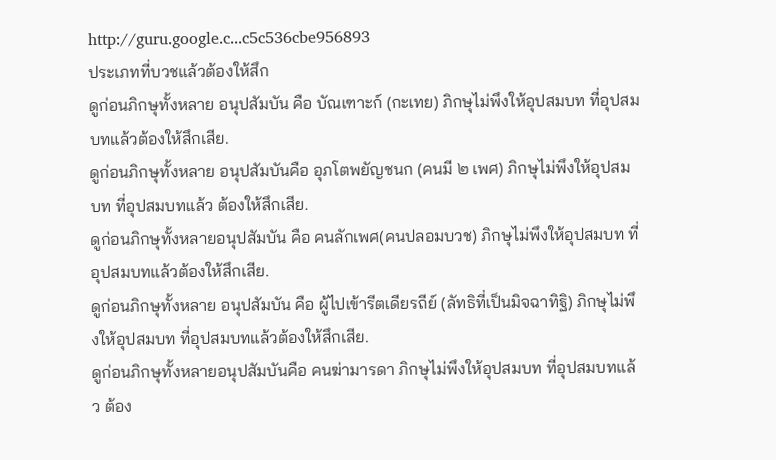http://guru.google.c...c5c536cbe956893
ประเภทที่บวชแล้วต้องให้สึก
ดูก่อนภิกษุทั้งหลาย อนุปสัมบัน คือ บัณเฑาะก์ (กะเทย) ภิกษุไม่พึงให้อุปสมบท ที่อุปสมบทแล้วต้องให้สึกเสีย.
ดูก่อนภิกษุทั้งหลาย อนุปสัมบันคือ อุภโตพยัญชนก (คนมี ๒ เพศ) ภิกษุไม่พึงให้อุปสมบท ที่อุปสมบทแล้ว ต้องให้สึกเสีย.
ดูก่อนภิกษุทั้งหลายอนุปสัมบัน คือ คนลักเพศ(คนปลอมบวช) ภิกษุไม่พึงให้อุปสมบท ที่อุปสมบทแล้วต้องให้สึกเสีย.
ดูก่อนภิกษุทั้งหลาย อนุปสัมบัน คือ ผู้ไปเข้ารีตเดียรถีย์ (ลัทธิที่เป็นมิจฉาทิฐิ) ภิกษุไม่พึงให้อุปสมบท ที่อุปสมบทแล้วต้องให้สึกเสีย.
ดูก่อนภิกษุทั้งหลายอนุปสัมบันคือ คนฆ่ามารดา ภิกษุไม่พึงให้อุปสมบท ที่อุปสมบทแล้ว ต้อง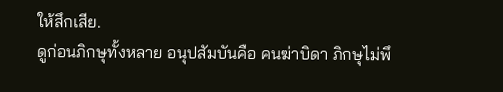ให้สึกเสีย.
ดูก่อนภิกษุทั้งหลาย อนุปสัมบันคือ คนฆ่าบิดา ภิกษุไม่พึ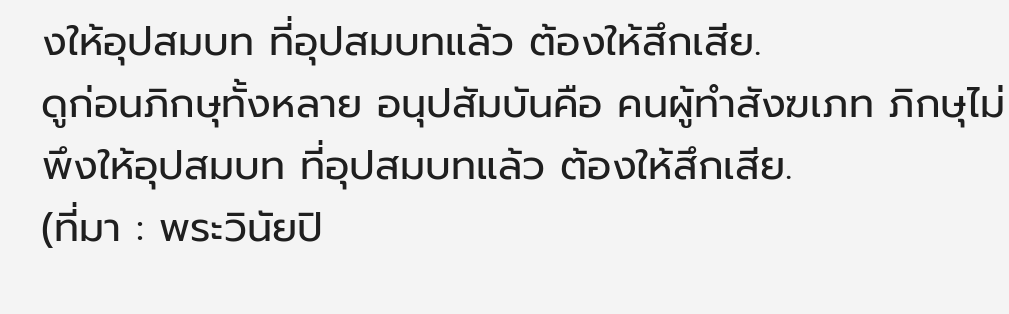งให้อุปสมบท ที่อุปสมบทแล้ว ต้องให้สึกเสีย.
ดูก่อนภิกษุทั้งหลาย อนุปสัมบันคือ คนผู้ทำสังฆเภท ภิกษุไม่พึงให้อุปสมบท ที่อุปสมบทแล้ว ต้องให้สึกเสีย.
(ที่มา : พระวินัยปิ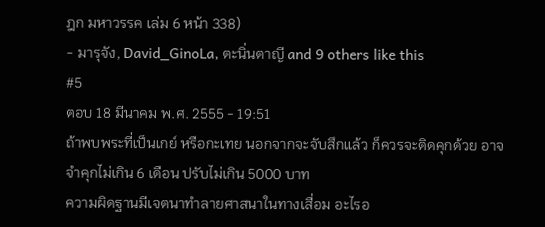ฎก มหาวรรค เล่ม 6 หน้า 338)
- มารุจัง, David_GinoLa, ตะนิ่นตาญี and 9 others like this
#5
ตอบ 18 มีนาคม พ.ศ. 2555 - 19:51
ถ้าพบพระที่เป็นเกย์ หรือกะเทย นอกจากจะจับสึกแล้ว ก็ควรจะติดคุกด้วย อาจจำคุกไม่เกิน 6 เดือน ปรับไม่เกิน 5000 บาท
ความผิดฐานมีเจตนาทำลายศาสนาในทางเสื่อม อะไรอ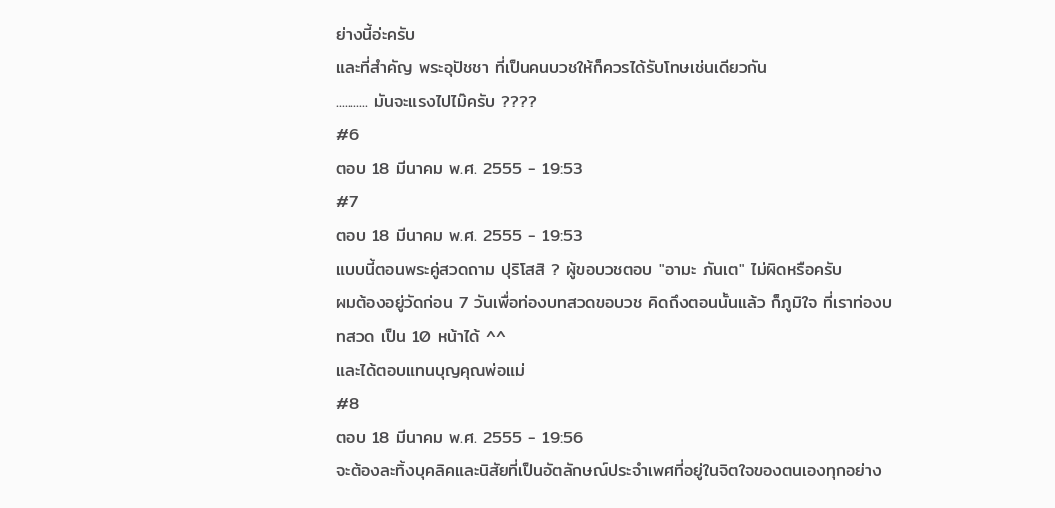ย่างนี้อ่ะครับ
และที่สำคัญ พระอุปัชชา ที่เป็นคนบวชให้ก็ควรได้รับโทษเช่นเดียวกัน
........... มันจะแรงไปไม๊ครับ ????
#6
ตอบ 18 มีนาคม พ.ศ. 2555 - 19:53
#7
ตอบ 18 มีนาคม พ.ศ. 2555 - 19:53
แบบนี้ตอนพระคู่สวดถาม ปุริโสสิ ? ผู้ขอบวชตอบ "อามะ ภันเต" ไม่ผิดหรือครับ
ผมต้องอยู่วัดก่อน 7 วันเพื่อท่องบทสวดขอบวช คิดถึงตอนนั้นแล้ว ก็ภูมิใจ ที่เราท่องบทสวด เป็น 10 หน้าได้ ^^
และได้ตอบแทนบุญคุณพ่อแม่
#8
ตอบ 18 มีนาคม พ.ศ. 2555 - 19:56
จะต้องละทิ้งบุคลิคและนิสัยที่เป็นอัตลักษณ์ประจำเพศที่อยู่ในจิตใจของตนเองทุกอย่าง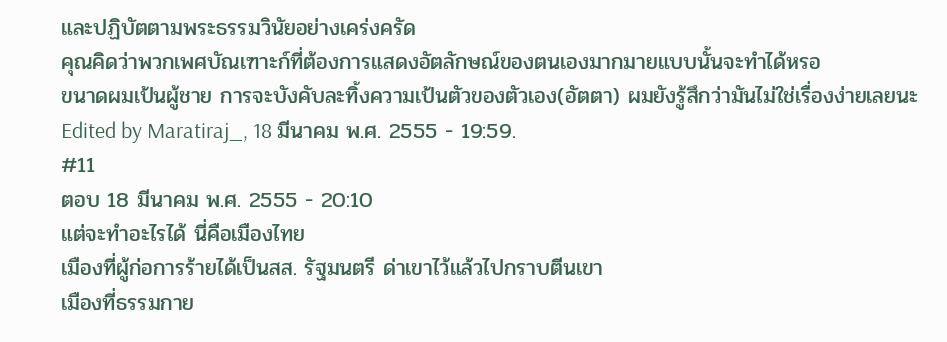และปฏิบัตตามพระธรรมวินัยอย่างเคร่งครัด
คุณคิดว่าพวกเพศบัณเฑาะก์ที่ต้องการแสดงอัตลักษณ์ของตนเองมากมายแบบนั้นจะทำได้หรอ
ขนาดผมเป้นผู้ชาย การจะบังคับละทิ้งความเป้นตัวของตัวเอง(อัตตา) ผมยังรู้สึกว่ามันไม่ใช่เรื่องง่ายเลยนะ
Edited by Maratiraj_, 18 มีนาคม พ.ศ. 2555 - 19:59.
#11
ตอบ 18 มีนาคม พ.ศ. 2555 - 20:10
แต่จะทำอะไรได้ นี่คือเมืองไทย
เมืองที่ผู้ก่อการร้ายได้เป็นสส. รัฐมนตรี ด่าเขาไว้แล้วไปกราบตีนเขา
เมืองที่ธรรมกาย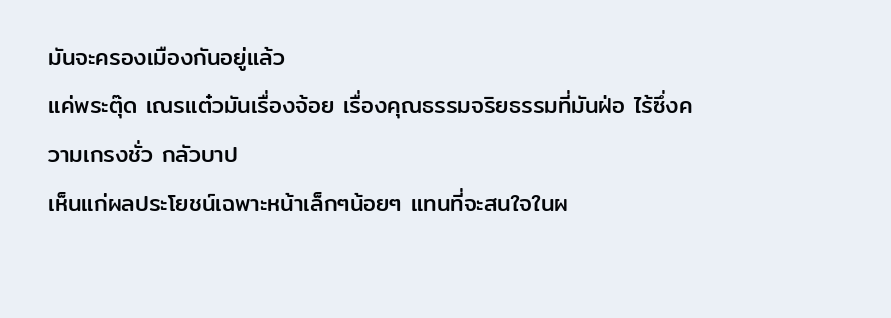มันจะครองเมืองกันอยู่แล้ว
แค่พระตุ๊ด เณรแต๋วมันเรื่องจ้อย เรื่องคุณธรรมจริยธรรมที่มันฝ่อ ไร้ซึ่งความเกรงชั่ว กลัวบาป
เห็นแก่ผลประโยชน์เฉพาะหน้าเล็กๆน้อยๆ แทนที่จะสนใจในผ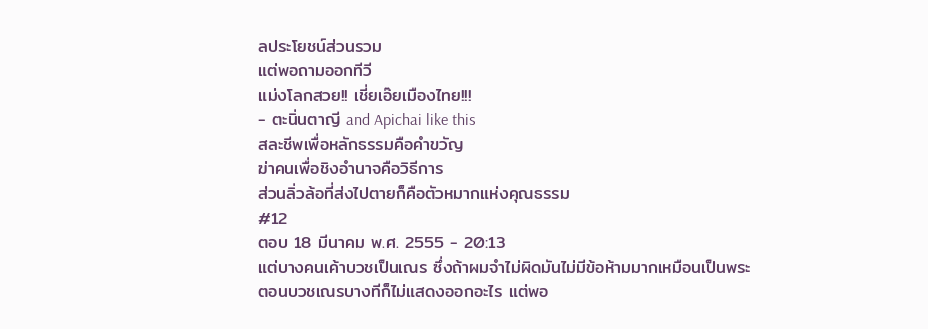ลประโยชน์ส่วนรวม
แต่พอถามออกทีวี
แม่งโลกสวย!! เชี่ยเอ๊ยเมืองไทย!!!
- ตะนิ่นตาญี and Apichai like this
สละชีพเพื่อหลักธรรมคือคำขวัญ
ฆ่าคนเพื่อชิงอำนาจคือวิธีการ
ส่วนลิ่วล้อที่ส่งไปตายก็คือตัวหมากแห่งคุณธรรม
#12
ตอบ 18 มีนาคม พ.ศ. 2555 - 20:13
แต่บางคนเค้าบวชเป็นเณร ซึ่งถ้าผมจำไม่ผิดมันไม่มีข้อห้ามมากเหมือนเป็นพระ
ตอนบวชเณรบางทีก็ไม่แสดงออกอะไร แต่พอ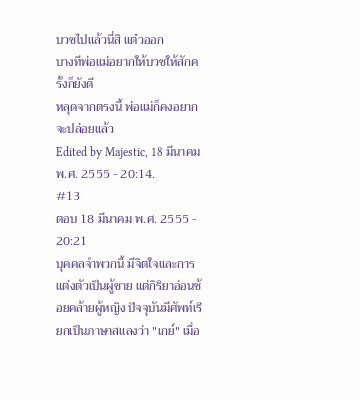บวชไปแล้วนี่สิ แต๋วออก
บางทีพ่อแม่อยากให้บวชให้สักครั้งก็ยังดี
หลุดจากตรงนี้ พ่อแม่ก็คงอยากจะปล่อยแล้ว
Edited by Majestic, 18 มีนาคม พ.ศ. 2555 - 20:14.
#13
ตอบ 18 มีนาคม พ.ศ. 2555 - 20:21
บุคคลจำพวกนี้ มีจิตใจและการแต่งตัวเป็นผู้ชาย แต่กิริยาอ่อนช้อยคล้ายผู้หญิง ปัจจุบันมีศัพท์เรียกเป็นภาษาสแลงว่า "เกย์" เมื่อ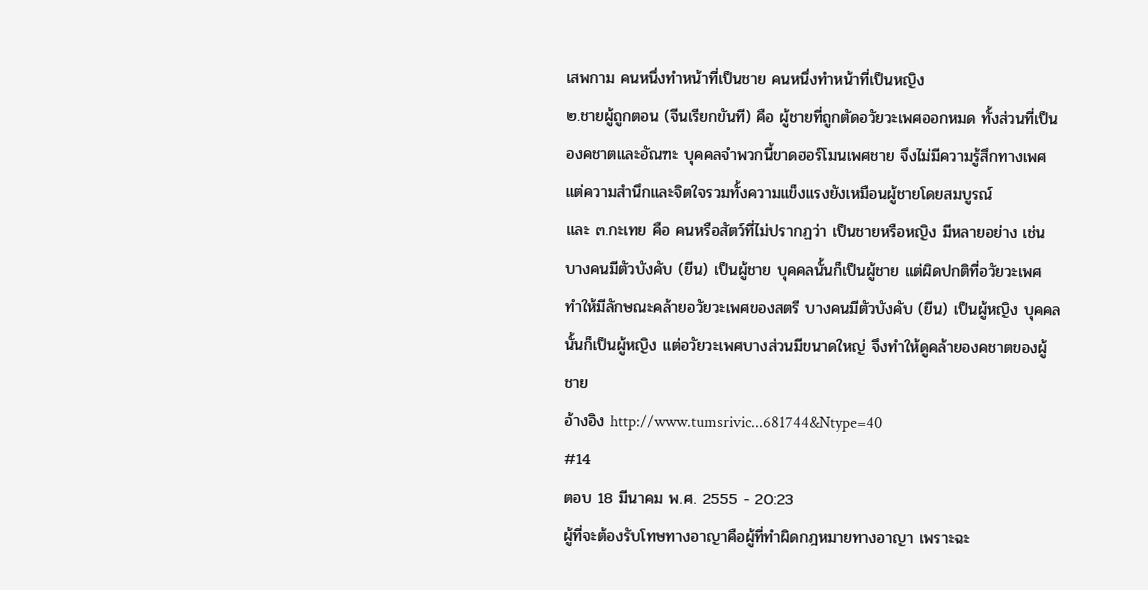เสพกาม คนหนึ่งทำหน้าที่เป็นชาย คนหนึ่งทำหน้าที่เป็นหญิง
๒.ชายผู้ถูกตอน (จีนเรียกขันที) คือ ผู้ชายที่ถูกตัดอวัยวะเพศออกหมด ทั้งส่วนที่เป็นองคชาตและอัณฑะ บุคคลจำพวกนี้ขาดฮอร์โมนเพศชาย จึงไม่มีความรู้สึกทางเพศ แต่ความสำนึกและจิตใจรวมทั้งความแข็งแรงยังเหมือนผู้ชายโดยสมบูรณ์
และ ๓.กะเทย คือ คนหรือสัตว์ที่ไม่ปรากฏว่า เป็นชายหรือหญิง มีหลายอย่าง เช่น บางคนมีตัวบังคับ (ยีน) เป็นผู้ชาย บุคคลนั้นก็เป็นผู้ชาย แต่ผิดปกติที่อวัยวะเพศ ทำให้มีลักษณะคล้ายอวัยวะเพศของสตรี บางคนมีตัวบังคับ (ยีน) เป็นผู้หญิง บุคคลนั้นก็เป็นผู้หญิง แต่อวัยวะเพศบางส่วนมีขนาดใหญ่ จึงทำให้ดูคล้ายองคชาตของผู้ชาย
อ้างอิง http://www.tumsrivic...681744&Ntype=40
#14
ตอบ 18 มีนาคม พ.ศ. 2555 - 20:23
ผู้ที่จะต้องรับโทษทางอาญาคือผู้ที่ทำผิดกฎหมายทางอาญา เพราะฉะ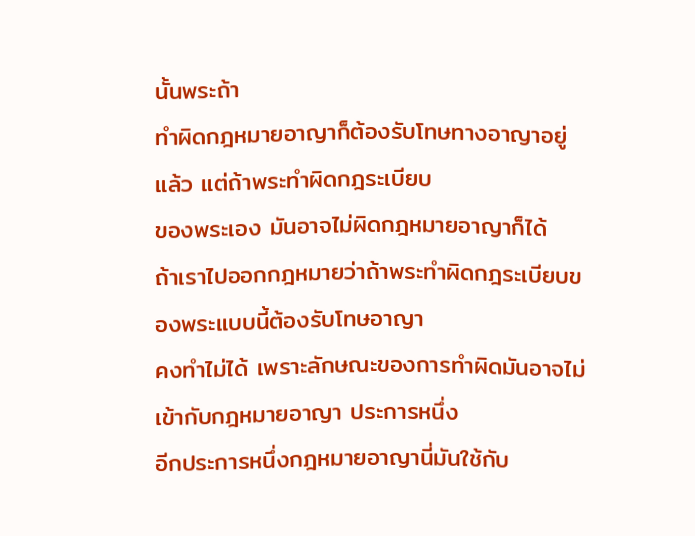นั้นพระถ้า
ทำผิดกฎหมายอาญาก็ต้องรับโทษทางอาญาอยู่แล้ว แต่ถ้าพระทำผิดกฎระเบียบ
ของพระเอง มันอาจไม่ผิดกฎหมายอาญาก็ได้
ถ้าเราไปออกกฎหมายว่าถ้าพระทำผิดกฎระเบียบของพระแบบนี้ต้องรับโทษอาญา
คงทำไม่ได้ เพราะลักษณะของการทำผิดมันอาจไม่เข้ากับกฎหมายอาญา ประการหนึ่ง
อีกประการหนึ่งกฎหมายอาญานี่มันใช้กับ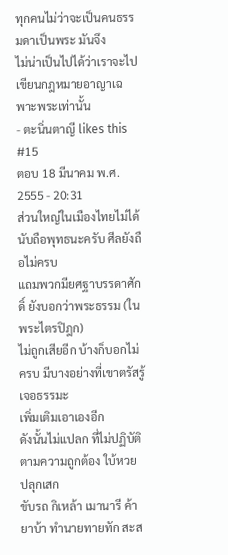ทุกคนไม่ว่าจะเป็นคนธรรมดาเป็นพระ มันจึง
ไม่น่าเป็นไปได้ว่าเราจะไปเขียนกฎหมายอาญาเฉพาะพระเท่านั้น
- ตะนิ่นตาญี likes this
#15
ตอบ 18 มีนาคม พ.ศ. 2555 - 20:31
ส่วนใหญ่ในเมืองไทยไม่ได้นับถือพุทธนะครับ ศีลยังถือไม่ครบ
แถมพวกมียศฐาบรรดาศักดิ์ ยังบอกว่าพระธรรม (ในพระไตรปิฎก)
ไม่ถูกเสียอีก บ้างก็บอกไม่ครบ มีบางอย่างที่เขาตรัสรู้เจอธรรมะ
เพิ่มเติมเอาเองอีก
ดังนั้นไม่แปลก ที่ไม่ปฏิบัติตามความถูกต้อง ใบ้หวย ปลุกเสก
ขับรถ กิเหล้า เมานารี ค้ายาบ้า ทำนายทายทัก สะส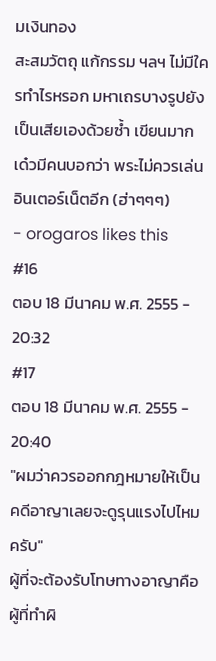มเงินทอง
สะสมวัตถุ แก้กรรม ฯลฯ ไม่มีใครทำไรหรอก มหาเถรบางรูปยัง
เป็นเสียเองด้วยซ้ำ เขียนมาก เด๋วมีคนบอกว่า พระไม่ควรเล่น
อินเตอร์เน็ตอีก (ฮ่าๆๆๆ)
- orogaros likes this
#16
ตอบ 18 มีนาคม พ.ศ. 2555 - 20:32
#17
ตอบ 18 มีนาคม พ.ศ. 2555 - 20:40
"ผมว่าควรออกกฎหมายให้เป็นคดีอาญาเลยจะดูรุนแรงไปไหมครับ"
ผู้ที่จะต้องรับโทษทางอาญาคือผู้ที่ทำผิ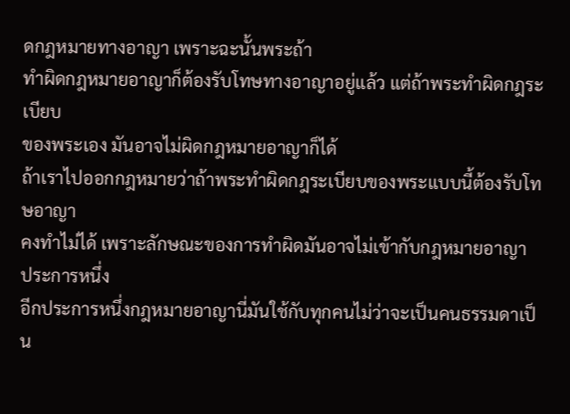ดกฎหมายทางอาญา เพราะฉะนั้นพระถ้า
ทำผิดกฎหมายอาญาก็ต้องรับโทษทางอาญาอยู่แล้ว แต่ถ้าพระทำผิดกฎระเบียบ
ของพระเอง มันอาจไม่ผิดกฎหมายอาญาก็ได้
ถ้าเราไปออกกฎหมายว่าถ้าพระทำผิดกฎระเบียบของพระแบบนี้ต้องรับโทษอาญา
คงทำไม่ได้ เพราะลักษณะของการทำผิดมันอาจไม่เข้ากับกฎหมายอาญา ประการหนึ่ง
อีกประการหนึ่งกฎหมายอาญานี่มันใช้กับทุกคนไม่ว่าจะเป็นคนธรรมดาเป็น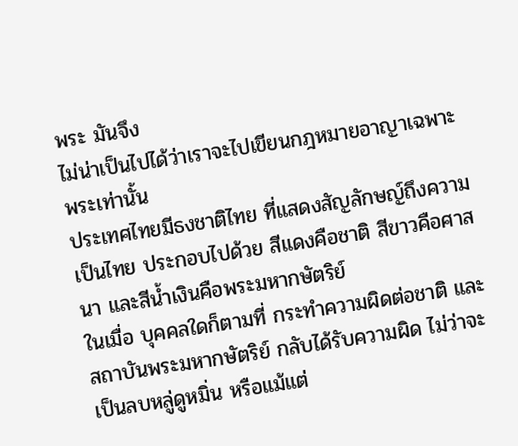พระ มันจึง
ไม่น่าเป็นไปได้ว่าเราจะไปเขียนกฎหมายอาญาเฉพาะพระเท่านั้น
ประเทศไทยมีธงชาติไทย ที่แสดงสัญลักษญ์ถึงความเป็นไทย ประกอบไปด้วย สีแดงคือชาติ สีขาวคือศาสนา และสีน้ำเงินคือพระมหากษัตริย์
ในเมื่อ บุคคลใดก็ตามที่ กระทำความผิดต่อชาติ และ สถาบันพระมหากษัตริย์ กลับได้รับความผิด ไม่ว่าจะเป็นลบหลู่ดูหมิ่น หรือแม้แต่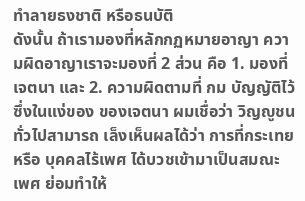ทำลายธงชาติ หรือธนบัติ
ดังนั้น ถ้าเรามองที่หลักกฏหมายอาญา ความผิดอาญาเราจะมองที่ 2 ส่วน คือ 1. มองที่เจตนา และ 2. ความผิดตามที่ กม บัญญัติไว้
ซึ่งในแง่ของ ของเจตนา ผมเชื่อว่า วิญญูชนทั่วไปสามารถ เล็งเห็นผลได้ว่า การที่กระเทย หรือ บุคคลไร้เพศ ได้บวชเข้ามาเป็นสมณะเพศ ย่อมทำให้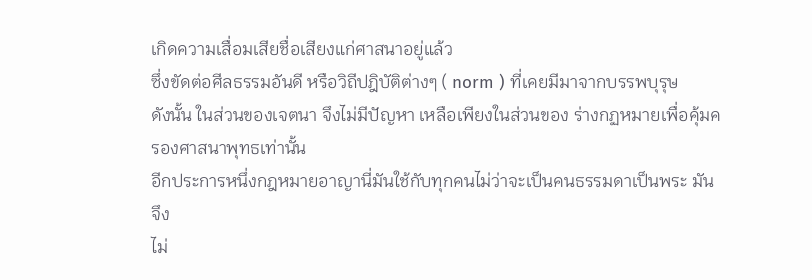เกิดความเสื่อมเสียชื่อเสียงแก่ศาสนาอยู่แล้ว
ซึ่งขัดต่อศีลธรรมอันดี หรือวิถีปฎิบัติต่างๆ ( norm ) ที่เคยมีมาจากบรรพบุรุษ
ดังนั้น ในส่วนของเจตนา จึงไม่มีปัญหา เหลือเพียงในส่วนของ ร่างกฏหมายเพื่อคุ้มครองศาสนาพุทธเท่านั้น
อีกประการหนึ่งกฎหมายอาญานี่มันใช้กับทุกคนไม่ว่าจะเป็นคนธรรมดาเป็นพระ มันจึง
ไม่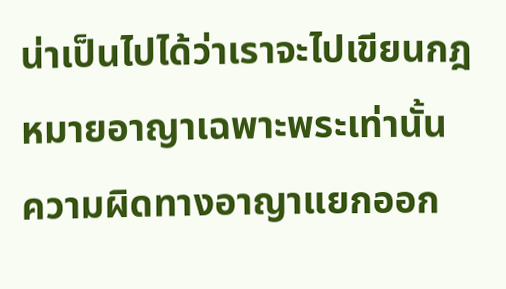น่าเป็นไปได้ว่าเราจะไปเขียนกฎหมายอาญาเฉพาะพระเท่านั้น
ความผิดทางอาญาแยกออก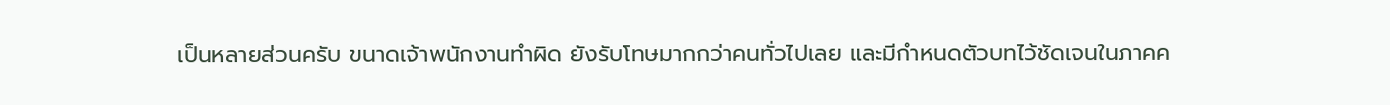เป็นหลายส่วนครับ ขนาดเจ้าพนักงานทำผิด ยังรับโทษมากกว่าคนทั่วไปเลย และมีกำหนดตัวบทไว้ชัดเจนในภาคค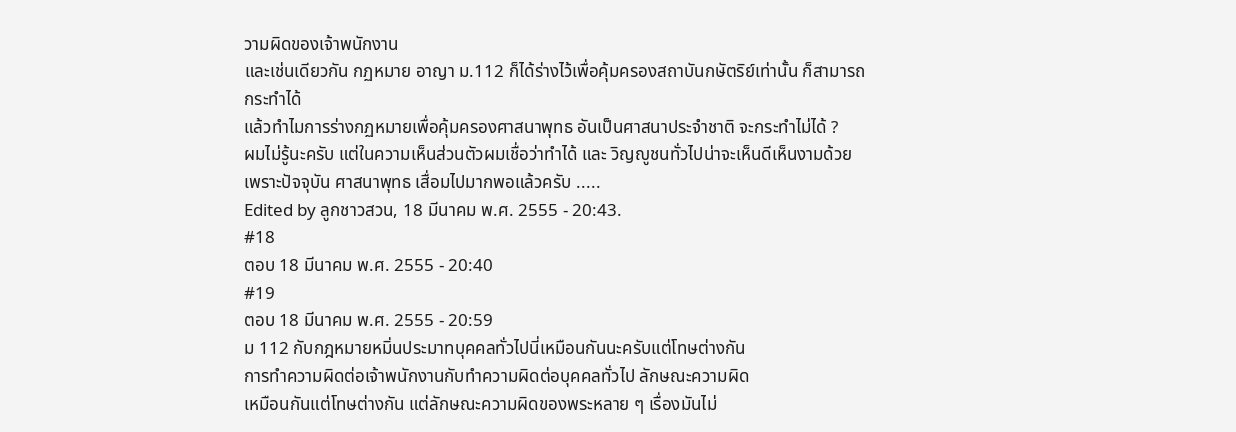วามผิดของเจ้าพนักงาน
และเช่นเดียวกัน กฏหมาย อาญา ม.112 ก็ได้ร่างไว้เพื่อคุ้มครองสถาบันกษัตริย์เท่านั้น ก็สามารถกระทำได้
แล้วทำไมการร่างกฏหมายเพื่อคุ้มครองศาสนาพุทธ อันเป็นศาสนาประจำชาติ จะกระทำไม่ได้ ?
ผมไม่รู้นะครับ แต่ในความเห็นส่วนตัวผมเชื่อว่าทำได้ และ วิญญูชนทั่วไปน่าจะเห็นดีเห็นงามด้วย
เพราะปัจจุบัน ศาสนาพุทธ เสื่อมไปมากพอแล้วครับ .....
Edited by ลูกชาวสวน, 18 มีนาคม พ.ศ. 2555 - 20:43.
#18
ตอบ 18 มีนาคม พ.ศ. 2555 - 20:40
#19
ตอบ 18 มีนาคม พ.ศ. 2555 - 20:59
ม 112 กับกฎหมายหมิ่นประมาทบุคคลทั่วไปนี่เหมือนกันนะครับแต่โทษต่างกัน
การทำความผิดต่อเจ้าพนักงานกับทำความผิดต่อบุคคลทั่วไป ลักษณะความผิด
เหมือนกันแต่โทษต่างกัน แต่ลักษณะความผิดของพระหลาย ๆ เรื่องมันไม่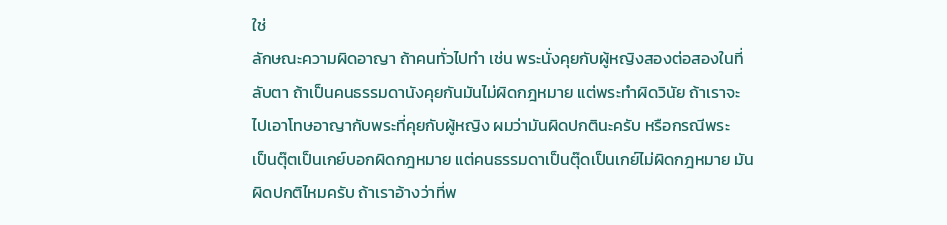ใช่
ลักษณะความผิดอาญา ถ้าคนทั่วไปทำ เช่น พระนั่งคุยกับผู้หญิงสองต่อสองในที่
ลับตา ถ้าเป็นคนธรรมดานังคุยกันมันไม่ผิดกฎหมาย แต่พระทำผิดวินัย ถ้าเราจะ
ไปเอาโทษอาญากับพระที่คุยกับผู้หญิง ผมว่ามันผิดปกตินะครับ หรือกรณีพระ
เป็นตุ๊ตเป็นเกย์บอกผิดกฎหมาย แต่คนธรรมดาเป็นตุ๊ดเป็นเกย์ไม่ผิดกฎหมาย มัน
ผิดปกติไหมครับ ถ้าเราอ้างว่าที่พ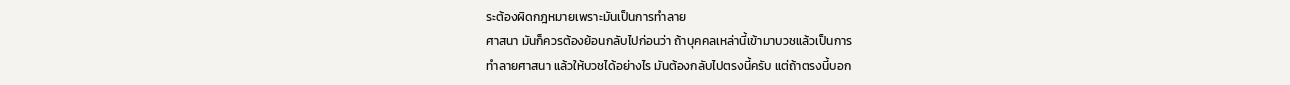ระต้องผิดกฎหมายเพราะมันเป็นการทำลาย
ศาสนา มันก็ควรต้องย้อนกลับไปก่อนว่า ถ้าบุคคลเหล่านี้เข้ามาบวชแล้วเป็นการ
ทำลายศาสนา แล้วให้บวชได้อย่างไร มันต้องกลับไปตรงนี้ครับ แต่ถ้าตรงนี้บอก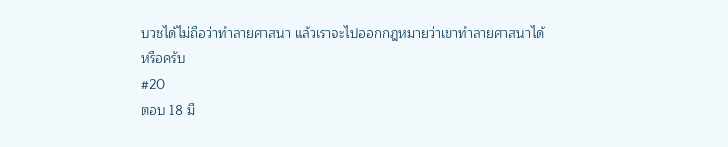บวชได้ไม่ถือว่าทำลายศาสนา แล้วเราจะไปออกกฎหมายว่าเขาทำลายศาสนาได้
หรือครับ
#20
ตอบ 18 มี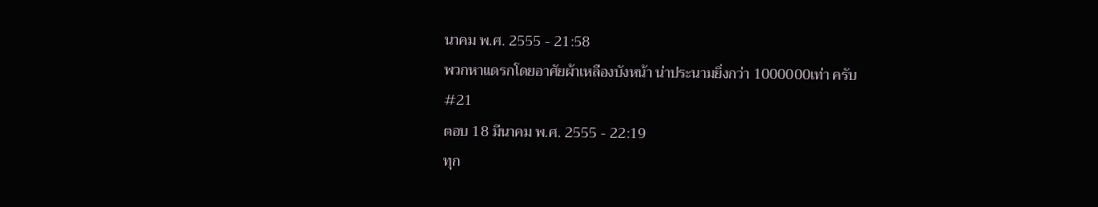นาคม พ.ศ. 2555 - 21:58
พวกหาแดรกโดยอาศัยผ้าเหลืองบังหน้า น่าประนามยิ่งกว่า 1000000เท่า ครับ
#21
ตอบ 18 มีนาคม พ.ศ. 2555 - 22:19
ทุก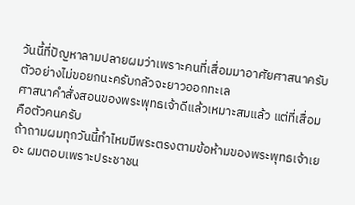วันนี้ที่ปัญหาลามปลายผมว่าเพราะคนที่เสื่อมมาอาศัยศาสนาครับตัวอย่างไม่ขอยกนะครับกลัวจะยาวออกทะเล
ศาสนาคำสั่งสอนของพระพุทธเจ้าดีแล้วเหมาะสมแล้ว แต่ที่เสื่อมคือตัวคนครับ
ถ้าถามผมทุกวันนี้ทำไหมมีพระตรงตามข้อห้ามของพระพุทธเจ้าเยอะ ผมตอบเพราะประชาชน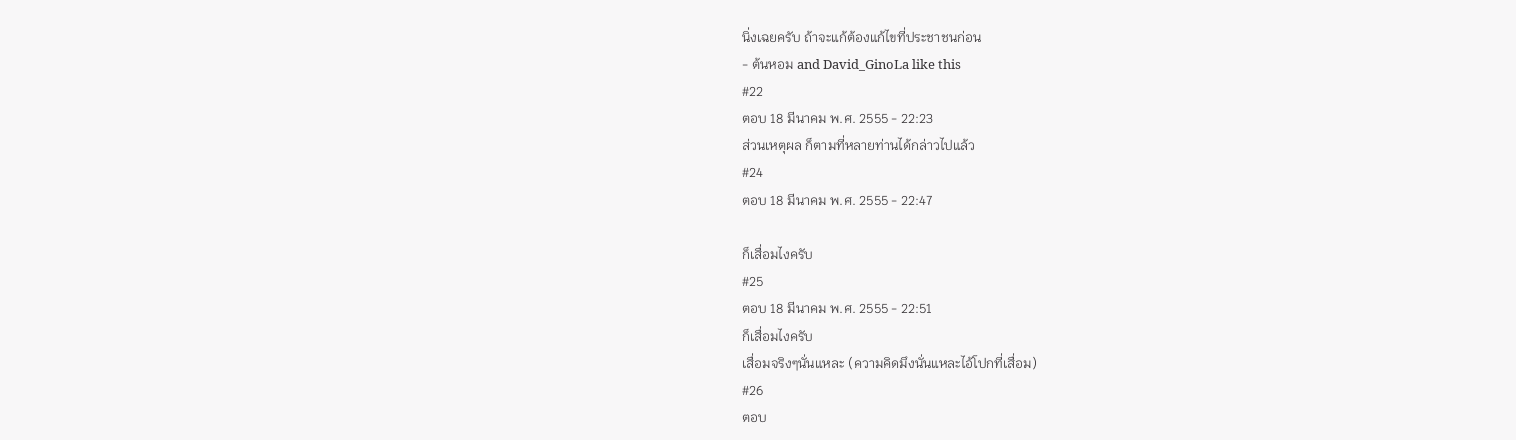นิ่งเฉยครับ ถ้าจะแก้ต้องแก้ไขที่ประชาชนก่อน
- ต้นหอม and David_GinoLa like this
#22
ตอบ 18 มีนาคม พ.ศ. 2555 - 22:23
ส่วนเหตุผล ก็ตามที่หลายท่านได้กล่าวไปแล้ว
#24
ตอบ 18 มีนาคม พ.ศ. 2555 - 22:47

ก็เสื่อมไงครับ
#25
ตอบ 18 มีนาคม พ.ศ. 2555 - 22:51
ก็เสื่อมไงครับ
เสื่อมจริงๆนั่นแหละ (ความคิดมึงนั่นแหละไอ้โปกที่เสื่อม)
#26
ตอบ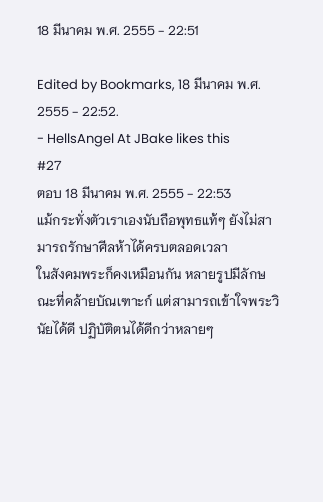18 มีนาคม พ.ศ. 2555 - 22:51

Edited by Bookmarks, 18 มีนาคม พ.ศ. 2555 - 22:52.
- HellsAngel At JBake likes this
#27
ตอบ 18 มีนาคม พ.ศ. 2555 - 22:53
แม้กระทั่งตัวเราเองนับถือพุทธแท้ๆ ยังไม่สามารถรักษาศีลห้าได้ครบตลอดเวลา
ในสังคมพระก็คงเหมือนกัน หลายรูปมีลักษณะที่คล้ายบัณเฑาะก์ แต่สามารถเข้าใจพระวินัยได้ดี ปฏิบัติตนได้ดีกว่าหลายๆ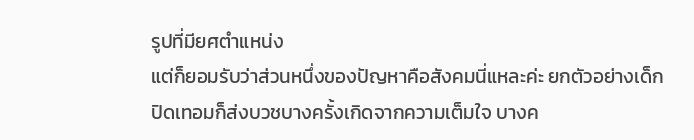รูปที่มียศตำแหน่ง
แต่ก็ยอมรับว่าส่วนหนึ่งของปัญหาคือสังคมนี่แหละค่ะ ยกตัวอย่างเด็กปิดเทอมก็ส่งบวชบางครั้งเกิดจากความเต็มใจ บางค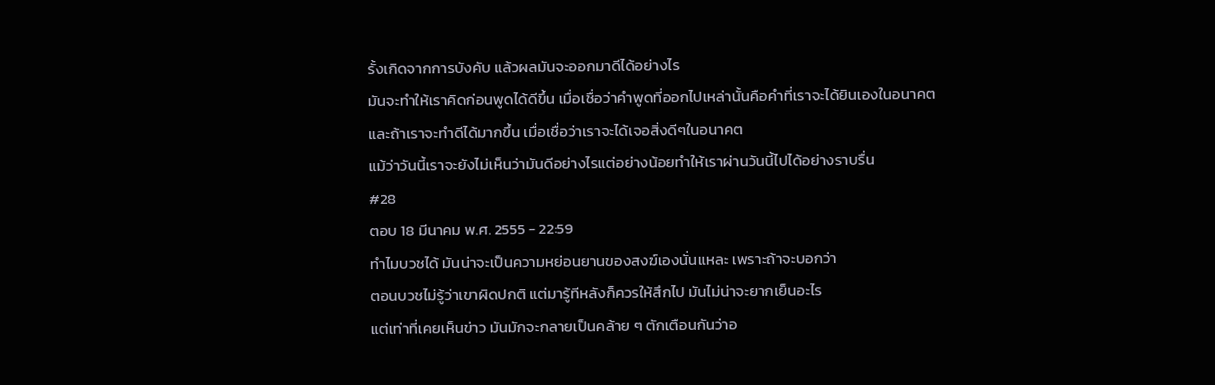รั้งเกิดจากการบังคับ แล้วผลมันจะออกมาดีได้อย่างไร
มันจะทำให้เราคิดก่อนพูดได้ดีขึ้น เมื่อเชื่อว่าคำพูดที่ออกไปเหล่านั้นคือคำที่เราจะได้ยินเองในอนาคต
และถ้าเราจะทำดีได้มากขึ้น เมื่อเชื่อว่าเราจะได้เจอสิ่งดีๆในอนาคต
แม้ว่าวันนี้เราจะยังไม่เห็นว่ามันดีอย่างไรแต่อย่างน้อยทำให้เราผ่านวันนี้ไปได้อย่างราบรื่น
#28
ตอบ 18 มีนาคม พ.ศ. 2555 - 22:59
ทำไมบวชได้ มันน่าจะเป็นความหย่อนยานของสงฆ์เองนั่นแหละ เพราะถ้าจะบอกว่า
ตอนบวชไม่รู้ว่าเขาผิดปกติ แต่มารู้ทีหลังก็ควรให้สึกไป มันไม่น่าจะยากเย็นอะไร
แต่เท่าที่เคยเห็นข่าว มันมักจะกลายเป็นคล้าย ๆ ตักเตือนกันว่าอ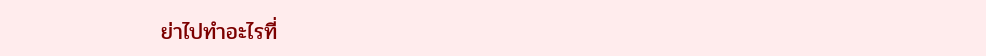ย่าไปทำอะไรที่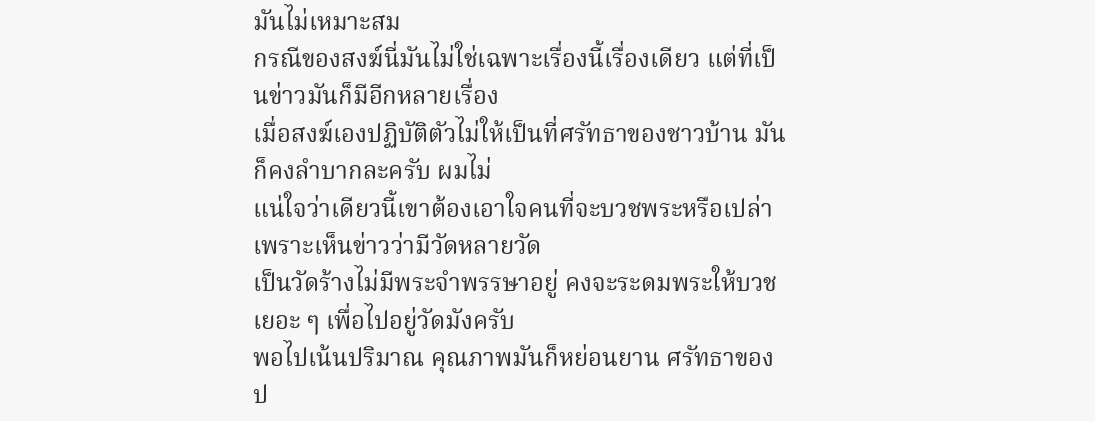มันไม่เหมาะสม
กรณีของสงฆ์นี่มันไม่ใช่เฉพาะเรื่องนี้เรื่องเดียว แต่ที่เป็นข่าวมันก็มีอีกหลายเรื่อง
เมื่อสงฆ์เองปฏิบัติตัวไม่ให้เป็นที่ศรัทธาของชาวบ้าน มันก็คงลำบากละครับ ผมไม่
แน่ใจว่าเดียวนี้เขาต้องเอาใจคนที่จะบวชพระหรือเปล่า เพราะเห็นข่าวว่ามีวัดหลายวัด
เป็นวัดร้างไม่มีพระจำพรรษาอยู่ คงจะระดมพระให้บวชเยอะ ๆ เพื่อไปอยู่วัดมังครับ
พอไปเน้นปริมาณ คุณภาพมันก็หย่อนยาน ศรัทธาของป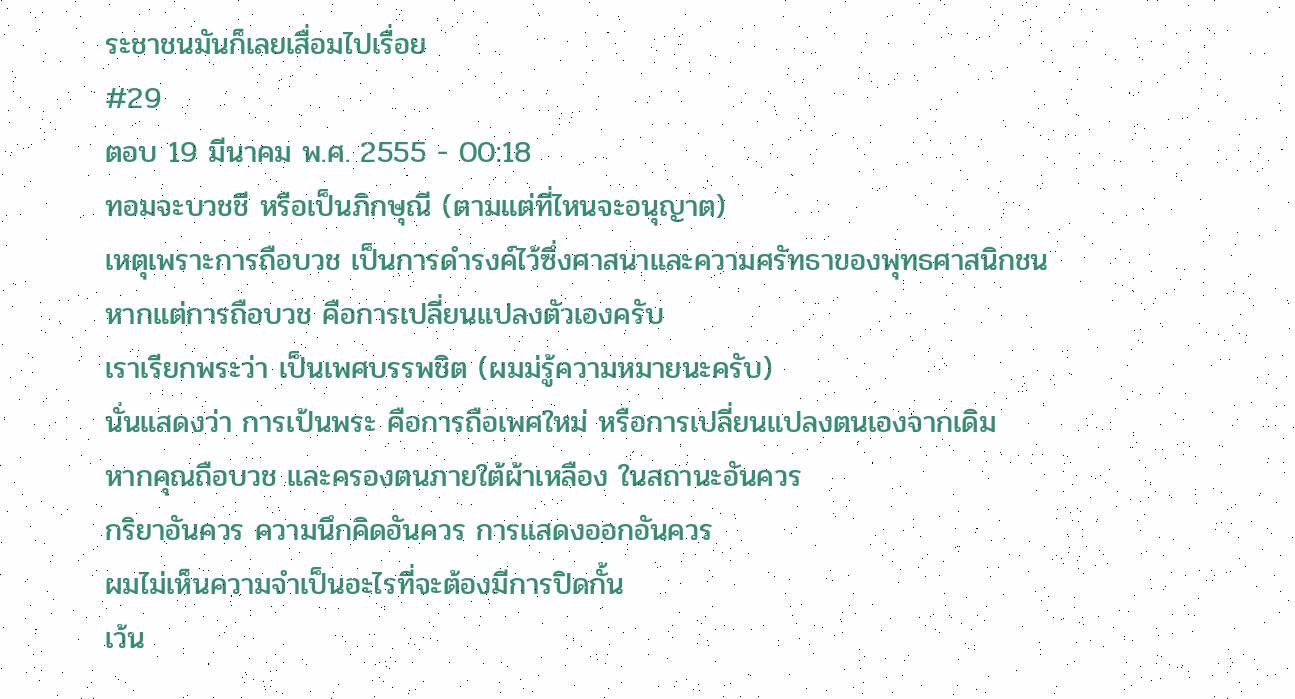ระชาชนมันก็เลยเสื่อมไปเรื่อย
#29
ตอบ 19 มีนาคม พ.ศ. 2555 - 00:18
ทอมจะบวชชี หรือเป็นภิกษุณี (ตามแต่ที่ไหนจะอนุญาต)
เหตุเพราะการถือบวช เป็นการดำรงค์ไว้ซึ่งศาสนาและความศรัทธาของพุทธศาสนิกชน
หากแต่การถือบวช คือการเปลี่ยนแปลงตัวเองครับ
เราเรียกพระว่า เป็นเพศบรรพชิต (ผมม่รู้ความหมายนะครับ)
นั่นแสดงว่า การเป้นพระ คือการถือเพศใหม่ หรือการเปลี่ยนแปลงตนเองจากเดิม
หากคุณถือบวช และครองตนภายใต้ผ้าเหลือง ในสถานะอันควร
กริยาอันควร ความนึกคิดอันควร การแสดงออกอันควร
ผมไม่เห็นความจำเป็นอะไรที่จะต้องมีการปิดกั้น
เว้น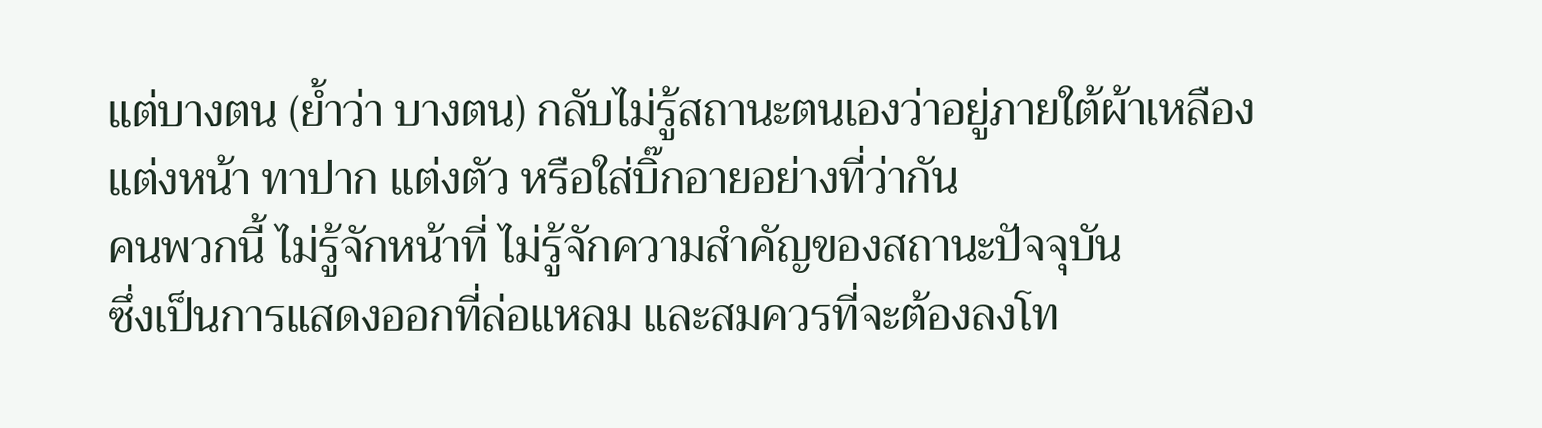แต่บางตน (ย้ำว่า บางตน) กลับไม่รู้สถานะตนเองว่าอยู่ภายใต้ผ้าเหลือง
แต่งหน้า ทาปาก แต่งตัว หรือใส่บิ๊กอายอย่างที่ว่ากัน
คนพวกนี้ ไม่รู้จักหน้าที่ ไม่รู้จักความสำคัญของสถานะปัจจุบัน
ซึ่งเป็นการแสดงออกที่ล่อแหลม และสมควรที่จะต้องลงโท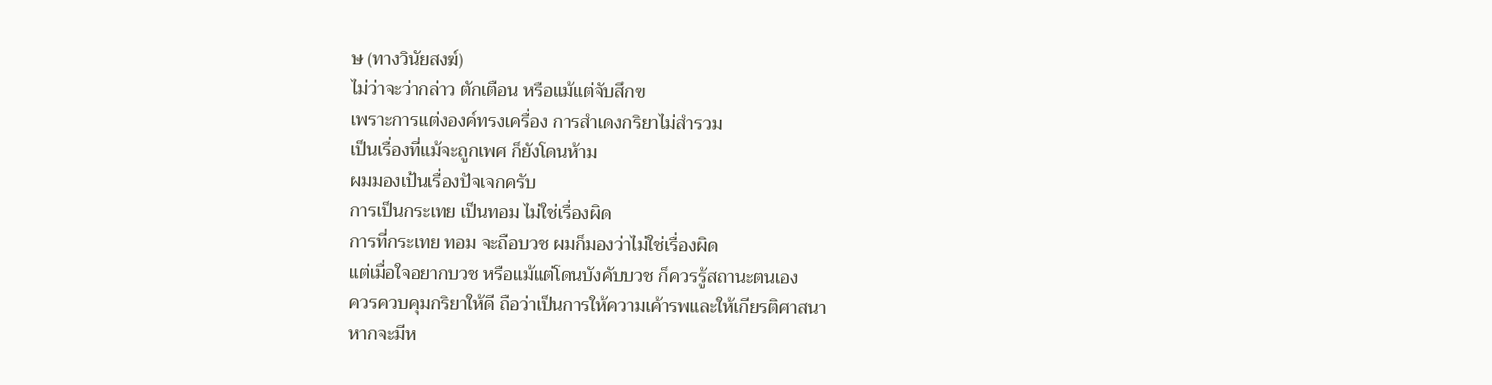ษ (ทางวินัยสงฆ์)
ไม่ว่าจะว่ากล่าว ตักเตือน หรือแม้แต่จับสึกฃ
เพราะการแต่งองค์ทรงเครื่อง การสำเดงกริยาไม่สำรวม
เป็นเรื่องที่แม้จะถูกเพศ ก็ยังโดนห้าม
ผมมองเป้นเรื่องปัจเจกครับ
การเป็นกระเทย เป็นทอม ไม่ใช่เรื่องผิด
การที่กระเทย ทอม จะถือบวช ผมก็มองว่าไม่ใช่เรื่องผิด
แต่เมื่อใจอยากบวช หรือแม้แต่โดนบังคับบวช ก็ควรรู้สถานะตนเอง
ควรควบคุมกริยาให้ดี ถือว่าเป็นการให้ความเค้ารพและให้เกียรติศาสนา
หากจะมีห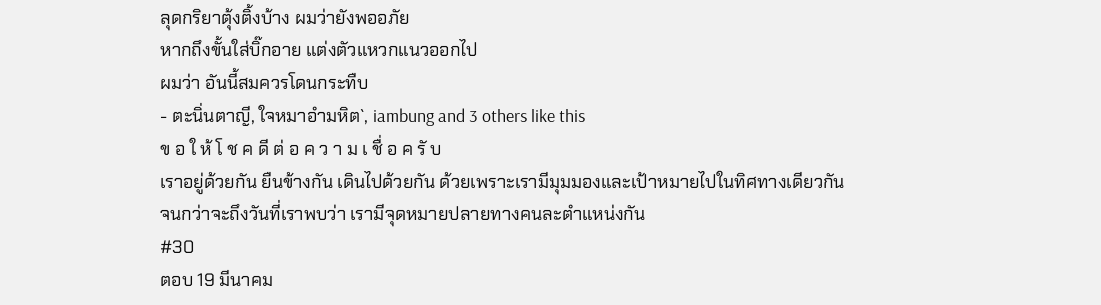ลุดกริยาตุ้งติ้งบ้าง ผมว่ายังพออภัย
หากถึงขั้นใส่บิ๊กอาย แต่งตัวแหวกแนวออกไป
ผมว่า อันนี้สมควรโดนกระทืบ
- ตะนิ่นตาญี, ใจหมาอำมหิต`, iambung and 3 others like this
ข อ ใ ห้ โ ช ค ดี ต่ อ ค ว า ม เ ชื่ อ ค รั บ
เราอยู่ด้วยกัน ยืนข้างกัน เดินไปด้วยกัน ด้วยเพราะเรามีมุมมองและเป้าหมายไปในทิศทางเดียวกัน
จนกว่าจะถึงวันที่เราพบว่า เรามีจุดหมายปลายทางคนละตำแหน่งกัน
#30
ตอบ 19 มีนาคม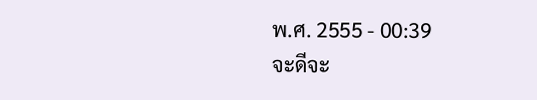พ.ศ. 2555 - 00:39
จะดีจะ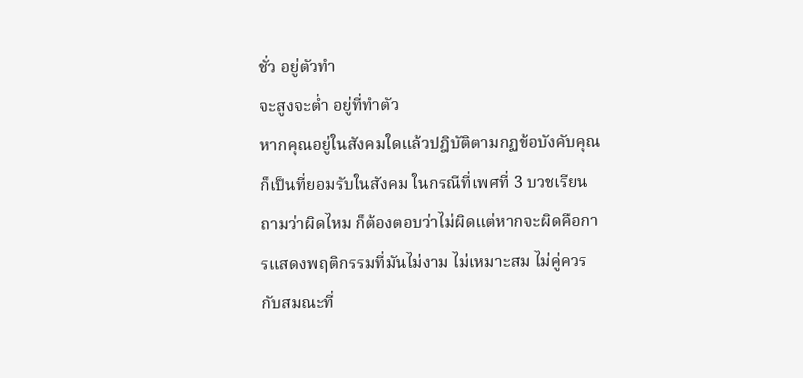ชั่ว อยู่ตัวทำ
จะสูงจะต่ำ อยู่ที่ทำตัว
หากคุณอยู่ในสังคมใดแล้วปฎิบัติตามกฏข้อบังคับคุณก็เป็นที่ยอมรับในสังคม ในกรณีที่เพศที่ 3 บวชเรียนถามว่าผิดไหม ก็ต้องตอบว่าไม่ผิดแต่หากจะผิดคือการแสดงพฤติกรรมที่มันไม่งาม ไม่เหมาะสม ไม่คู่ควรกับสมณะที่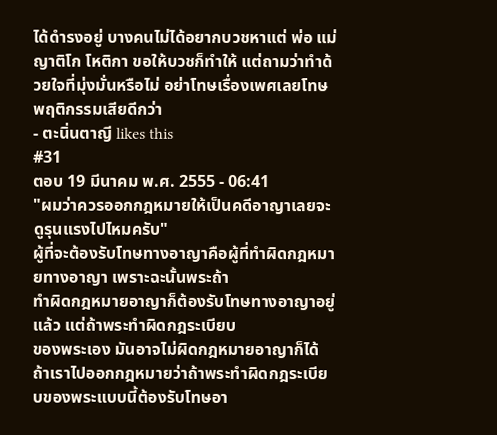ได้ดำรงอยู่ บางคนไม่ได้อยากบวชหาแต่ พ่อ แม่ ญาติโก โหติกา ขอให้บวชก็ทำให้ แต่ถามว่าทำด้วยใจที่มุ่งมั่นหรือไม่ อย่าโทษเรื่องเพศเลยโทษพฤติกรรมเสียดีกว่า
- ตะนิ่นตาญี likes this
#31
ตอบ 19 มีนาคม พ.ศ. 2555 - 06:41
"ผมว่าควรออกกฎหมายให้เป็นคดีอาญาเลยจะดูรุนแรงไปไหมครับ"
ผู้ที่จะต้องรับโทษทางอาญาคือผู้ที่ทำผิดกฎหมายทางอาญา เพราะฉะนั้นพระถ้า
ทำผิดกฎหมายอาญาก็ต้องรับโทษทางอาญาอยู่แล้ว แต่ถ้าพระทำผิดกฎระเบียบ
ของพระเอง มันอาจไม่ผิดกฎหมายอาญาก็ได้
ถ้าเราไปออกกฎหมายว่าถ้าพระทำผิดกฎระเบียบของพระแบบนี้ต้องรับโทษอา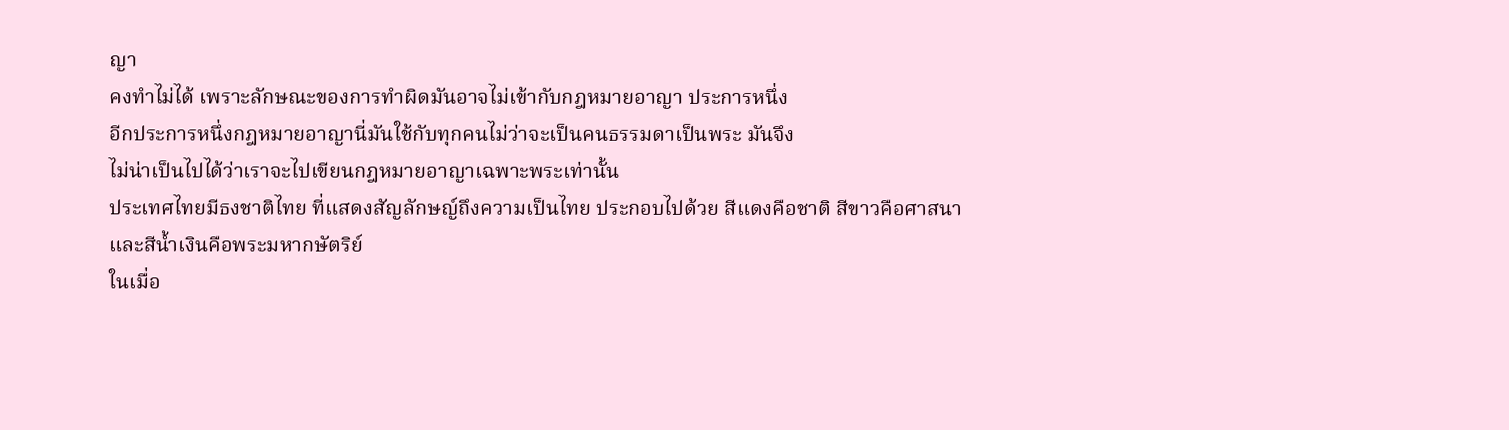ญา
คงทำไม่ได้ เพราะลักษณะของการทำผิดมันอาจไม่เข้ากับกฎหมายอาญา ประการหนึ่ง
อีกประการหนึ่งกฎหมายอาญานี่มันใช้กับทุกคนไม่ว่าจะเป็นคนธรรมดาเป็นพระ มันจึง
ไม่น่าเป็นไปได้ว่าเราจะไปเขียนกฎหมายอาญาเฉพาะพระเท่านั้น
ประเทศไทยมีธงชาติไทย ที่แสดงสัญลักษญ์ถึงความเป็นไทย ประกอบไปด้วย สีแดงคือชาติ สีขาวคือศาสนา และสีน้ำเงินคือพระมหากษัตริย์
ในเมื่อ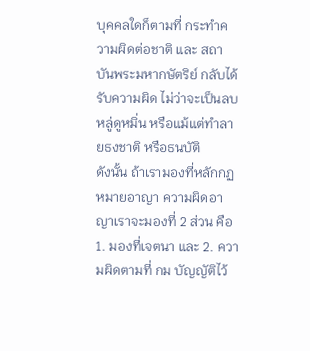บุคคลใดก็ตามที่ กระทำความผิดต่อชาติ และ สถาบันพระมหากษัตริย์ กลับได้รับความผิด ไม่ว่าจะเป็นลบหลู่ดูหมิ่น หรือแม้แต่ทำลายธงชาติ หรือธนบัติ
ดังนั้น ถ้าเรามองที่หลักกฏหมายอาญา ความผิดอาญาเราจะมองที่ 2 ส่วน คือ 1. มองที่เจตนา และ 2. ความผิดตามที่ กม บัญญัติไว้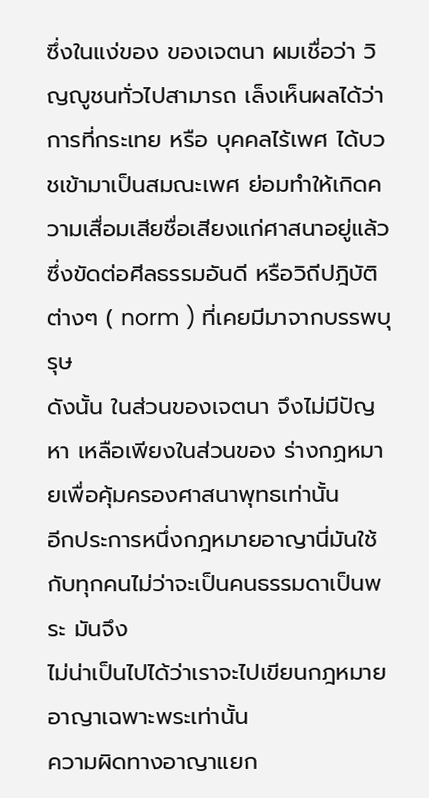ซึ่งในแง่ของ ของเจตนา ผมเชื่อว่า วิญญูชนทั่วไปสามารถ เล็งเห็นผลได้ว่า การที่กระเทย หรือ บุคคลไร้เพศ ได้บวชเข้ามาเป็นสมณะเพศ ย่อมทำให้เกิดความเสื่อมเสียชื่อเสียงแก่ศาสนาอยู่แล้ว
ซึ่งขัดต่อศีลธรรมอันดี หรือวิถีปฎิบัติต่างๆ ( norm ) ที่เคยมีมาจากบรรพบุรุษ
ดังนั้น ในส่วนของเจตนา จึงไม่มีปัญหา เหลือเพียงในส่วนของ ร่างกฏหมายเพื่อคุ้มครองศาสนาพุทธเท่านั้น
อีกประการหนึ่งกฎหมายอาญานี่มันใช้กับทุกคนไม่ว่าจะเป็นคนธรรมดาเป็นพระ มันจึง
ไม่น่าเป็นไปได้ว่าเราจะไปเขียนกฎหมายอาญาเฉพาะพระเท่านั้น
ความผิดทางอาญาแยก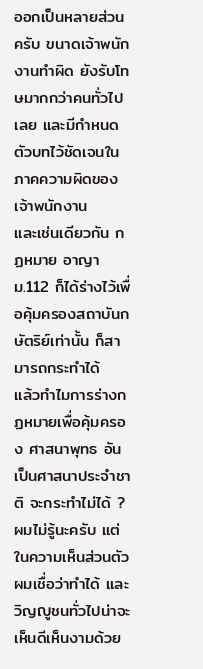ออกเป็นหลายส่วนครับ ขนาดเจ้าพนักงานทำผิด ยังรับโทษมากกว่าคนทั่วไปเลย และมีกำหนดตัวบทไว้ชัดเจนในภาคความผิดของเจ้าพนักงาน
และเช่นเดียวกัน กฏหมาย อาญา ม.112 ก็ได้ร่างไว้เพื่อคุ้มครองสถาบันกษัตริย์เท่านั้น ก็สามารถกระทำได้
แล้วทำไมการร่างกฏหมายเพื่อคุ้มครอง ศาสนาพุทธ อันเป็นศาสนาประจำชาติ จะกระทำไม่ได้ ?
ผมไม่รู้นะครับ แต่ในความเห็นส่วนตัวผมเชื่อว่าทำได้ และ วิญญูชนทั่วไปน่าจะเห็นดีเห็นงามด้วย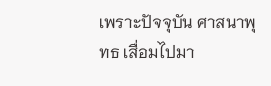เพราะปัจจุบัน ศาสนาพุทธ เสื่อมไปมา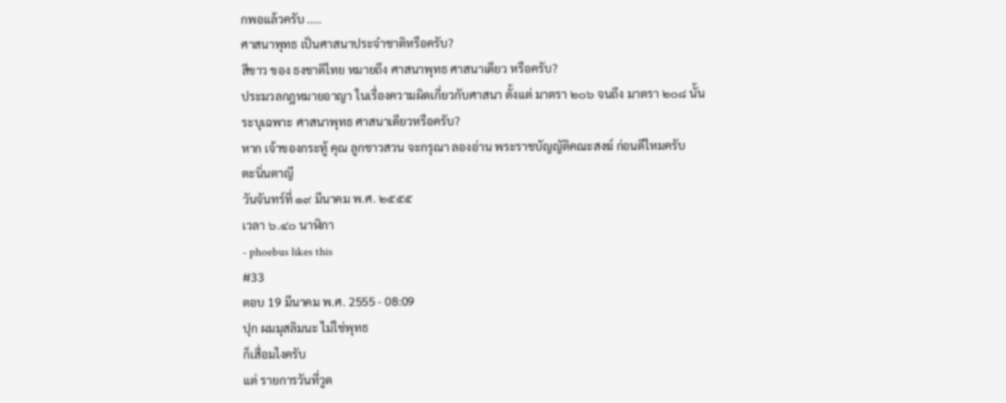กพอแล้วครับ .....
ศาสนาพุทธ เป็นศาสนาประจำชาติหรือครับ?
สีขาว ของ ธงชาติไทย หมายถึง ศาสนาพุทธ ศาสนาเดียว หรือครับ?
ประมวลกฎหมายอาญา ในเรื่องความผิดเกี่ยวกับศาสนา ตั้งแต่ มาตรา ๒๐๖ จนถึง มาตรา ๒๐๘ นั้น
ระบุเฉพาะ ศาสนาพุทธ ศาสนาเดียวหรือครับ?
หาก เจ้าของกระทู้ คุณ ลูกชาวสวน จะกรุณา ลองอ่าน พระราชบัญญัติคณะสงฆ์ ก่อนดีไหมครับ
ตะนิ่นตาญี
วันจันทร์ที่ ๑๙ มีนาคม พ.ศ. ๒๕๕๕
เวลา ๖.๔๐ นาฬิกา
- phoebus likes this
#33
ตอบ 19 มีนาคม พ.ศ. 2555 - 08:09
ปุก ผมมุสลิมนะ ไม่ใช่พุทธ
ก็เสื่อมไงครับ
แต่ รายการวันที่วูด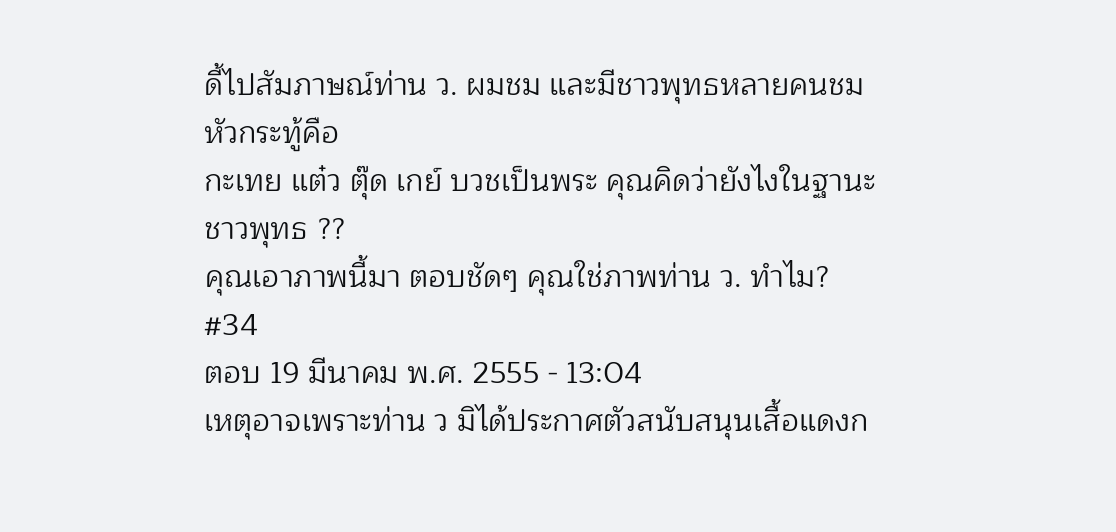ดี้ไปสัมภาษณ์ท่าน ว. ผมชม และมีชาวพุทธหลายคนชม
หัวกระทู้คือ
กะเทย แต๋ว ตุ๊ด เกย์ บวชเป็นพระ คุณคิดว่ายังไงในฐานะชาวพุทธ ??
คุณเอาภาพนี้มา ตอบชัดๆ คุณใช่ภาพท่าน ว. ทำไม?
#34
ตอบ 19 มีนาคม พ.ศ. 2555 - 13:04
เหตุอาจเพราะท่าน ว มิได้ประกาศตัวสนับสนุนเสื้อแดงก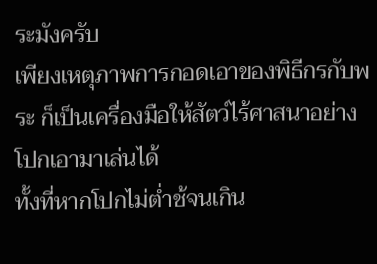ระมังครับ
เพียงเหตุภาพการกอดเอาของพิธีกรกับพระ ก็เป็นเครื่องมือให้สัตว์ไร้ศาสนาอย่างโปกเอามาเล่นได้
ทั้งที่หากโปกไม่ต่ำช้จนเกิน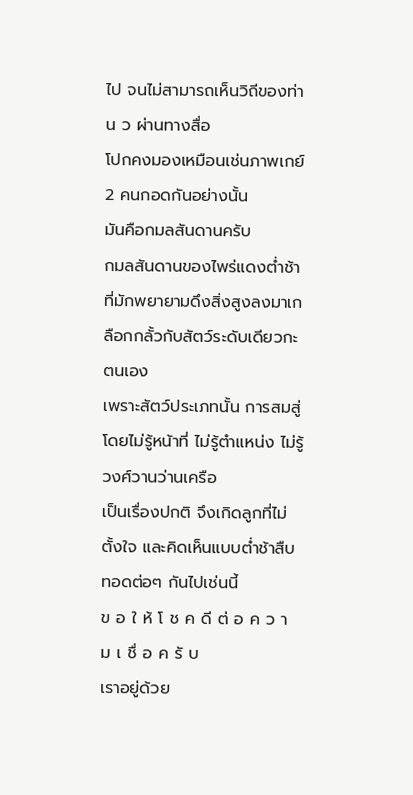ไป จนไม่สามารถเห็นวิถีของท่าน ว ผ่านทางสื่อ
โปกคงมองเหมือนเช่นภาพเกย์ 2 คนกอดกันอย่างนั้น
มันคือกมลสันดานครับ
กมลสันดานของไพร่แดงต่ำช้า ที่มักพยายามดึงสิ่งสูงลงมาเกลือกกลั้วกับสัตว์ระดับเดียวกะตนเอง
เพราะสัตว์ประเภทนั้น การสมสู่โดยไม่รู้หน้าที่ ไม่รู้ตำแหน่ง ไม่รู้วงศ์วานว่านเครือ
เป็นเรื่องปกติ จึงเกิดลูกที่ไม่ตั้งใจ และคิดเห็นแบบต่ำช้าสืบทอดต่อๆ กันไปเช่นนี้
ข อ ใ ห้ โ ช ค ดี ต่ อ ค ว า ม เ ชื่ อ ค รั บ
เราอยู่ด้วย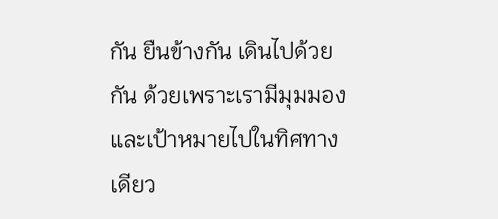กัน ยืนข้างกัน เดินไปด้วยกัน ด้วยเพราะเรามีมุมมองและเป้าหมายไปในทิศทางเดียว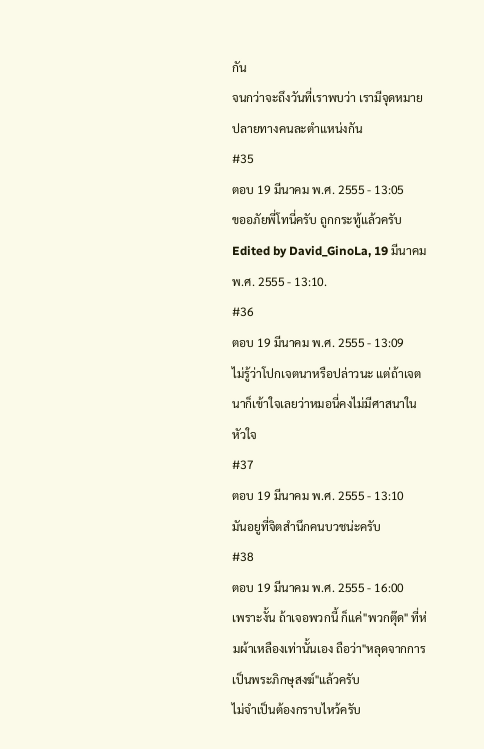กัน
จนกว่าจะถึงวันที่เราพบว่า เรามีจุดหมายปลายทางคนละตำแหน่งกัน
#35
ตอบ 19 มีนาคม พ.ศ. 2555 - 13:05
ขออภัยพี่โทนี่ครับ ถูกกระทู้แล้วครับ
Edited by David_GinoLa, 19 มีนาคม พ.ศ. 2555 - 13:10.
#36
ตอบ 19 มีนาคม พ.ศ. 2555 - 13:09
ไม่รู้ว่าโปกเจตนาหรือปล่าวนะ แต่ถ้าเจตนาก็เข้าใจเลยว่าหมอนี่คงไม่มีศาสนาในหัวใจ
#37
ตอบ 19 มีนาคม พ.ศ. 2555 - 13:10
มันอยูที่จิตสำนึกคนบวชน่ะครับ
#38
ตอบ 19 มีนาคม พ.ศ. 2555 - 16:00
เพราะงั้น ถ้าเจอพวกนี้ ก็แค่"พวกตุ๊ด" ที่ห่มผ้าเหลืองเท่านั้นเอง ถือว่า"หลุดจากการเป็นพระภิกษุสงฆ์"แล้วครับ
ไม่จำเป็นต้องกราบไหว้ครับ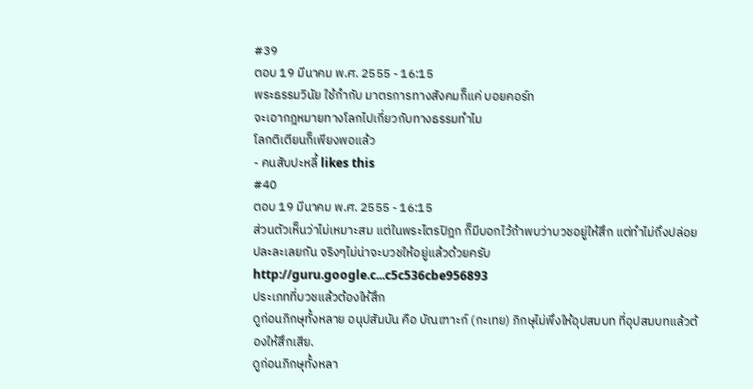#39
ตอบ 19 มีนาคม พ.ศ. 2555 - 16:15
พระธรรมวินัย ใช้กำกับ มาตรการทางสังคมก็แค่ บอยคอร์ท
จะเอากฎหมายทางโลกไปเกี่ยวกับทางธรรมทำไม
โลกติเตียนก็เพียงพอแล้ว
- คนสับปะหลี้ likes this
#40
ตอบ 19 มีนาคม พ.ศ. 2555 - 16:15
ส่วนตัวเห็นว่าไม่เหมาะสม แต่ในพระไตรปิฎก ก็มีบอกไว้ถ้าพบว่าบวชอยู่ให้สึก แต่ทำไม่ถึงปล่อยปละละเลยกัน จริงๆไม่น่าจะบวชให้อยู่แล้วด้วยครับ
http://guru.google.c...c5c536cbe956893
ประเภทที่บวชแล้วต้องให้สึก
ดูก่อนภิกษุทั้งหลาย อนุปสัมบัน คือ บัณเฑาะก์ (กะเทย) ภิกษุไม่พึงให้อุปสมบท ที่อุปสมบทแล้วต้องให้สึกเสีย.
ดูก่อนภิกษุทั้งหลา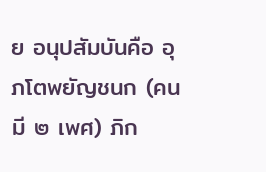ย อนุปสัมบันคือ อุภโตพยัญชนก (คนมี ๒ เพศ) ภิก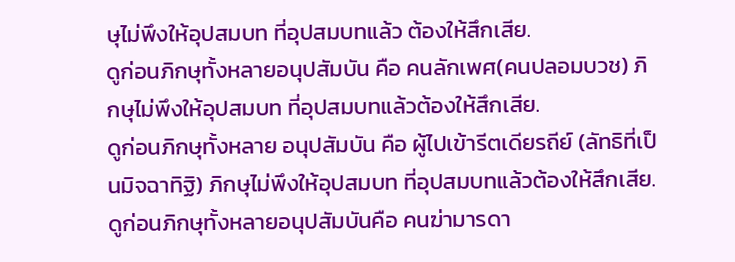ษุไม่พึงให้อุปสมบท ที่อุปสมบทแล้ว ต้องให้สึกเสีย.
ดูก่อนภิกษุทั้งหลายอนุปสัมบัน คือ คนลักเพศ(คนปลอมบวช) ภิกษุไม่พึงให้อุปสมบท ที่อุปสมบทแล้วต้องให้สึกเสีย.
ดูก่อนภิกษุทั้งหลาย อนุปสัมบัน คือ ผู้ไปเข้ารีตเดียรถีย์ (ลัทธิที่เป็นมิจฉาทิฐิ) ภิกษุไม่พึงให้อุปสมบท ที่อุปสมบทแล้วต้องให้สึกเสีย.
ดูก่อนภิกษุทั้งหลายอนุปสัมบันคือ คนฆ่ามารดา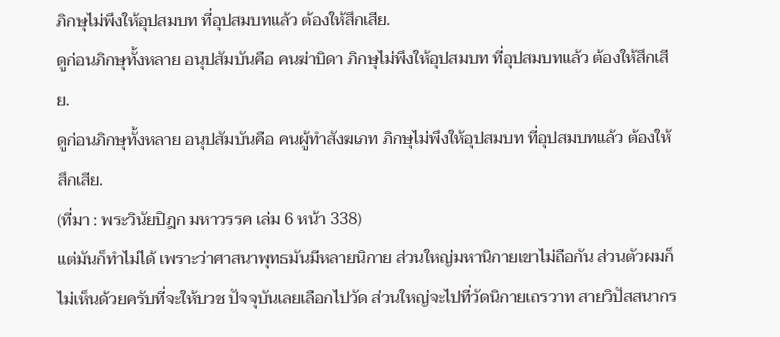ภิกษุไม่พึงให้อุปสมบท ที่อุปสมบทแล้ว ต้องให้สึกเสีย.
ดูก่อนภิกษุทั้งหลาย อนุปสัมบันคือ คนฆ่าบิดา ภิกษุไม่พึงให้อุปสมบท ที่อุปสมบทแล้ว ต้องให้สึกเสีย.
ดูก่อนภิกษุทั้งหลาย อนุปสัมบันคือ คนผู้ทำสังฆเภท ภิกษุไม่พึงให้อุปสมบท ที่อุปสมบทแล้ว ต้องให้สึกเสีย.
(ที่มา : พระวินัยปิฎก มหาวรรค เล่ม 6 หน้า 338)
แต่มันก็ทำไม่ได้ เพราะว่าศาสนาพุทธมันมีหลายนิกาย ส่วนใหญ่มหานิกายเขาไม่ถือกัน ส่วนตัวผมก็ไม่เห็นด้วยครับที่จะให้บวช ปัจจุบันเลยเลือกไปวัด ส่วนใหญ่จะไปที่วัดนิกายเถรวาท สายวิปัสสนากร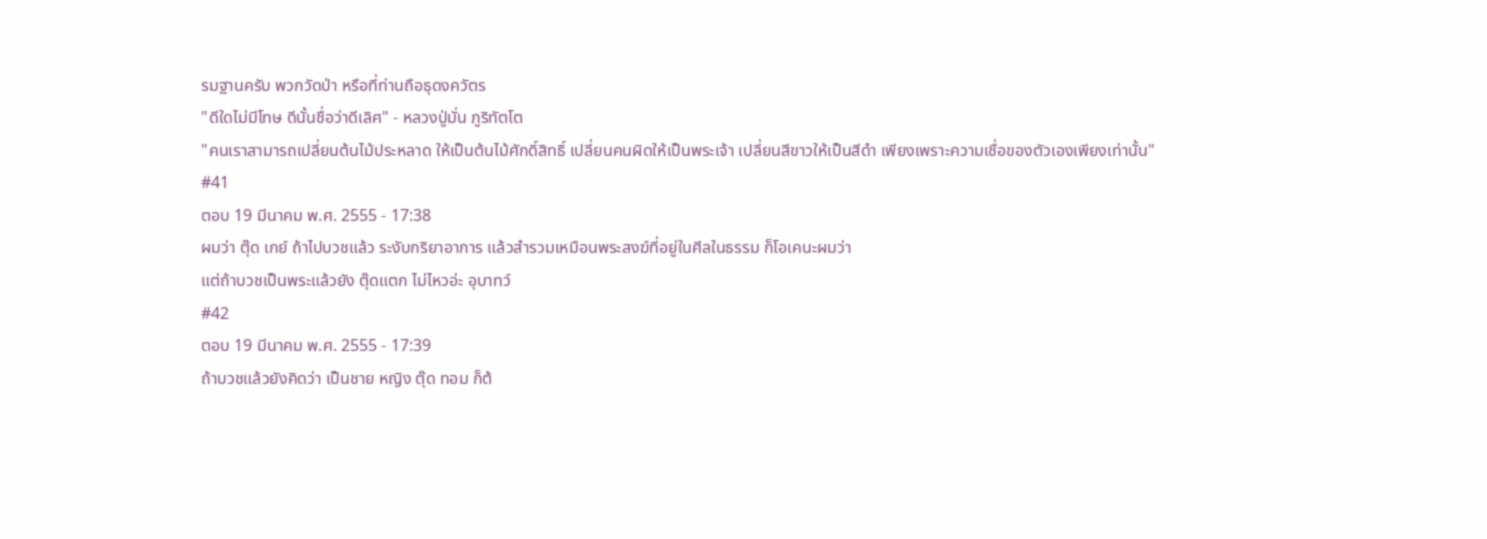รมฐานครับ พวกวัดป่า หรือที่ท่านถือธุดงควัตร
"ดีใดไม่มีโทษ ดีนั้นชื่อว่าดีเลิศ" - หลวงปู่มั่น ภูริทัตโต
"คนเราสามารถเปลี่ยนต้นไม้ประหลาด ให้เป็นต้นไม้ศักดิ์สิทธิ์ เปลี่ยนคนผิดให้เป็นพระเจ้า เปลี่ยนสีขาวให้เป็นสีดำ เพียงเพราะความเชื่อของตัวเองเพียงเท่านั้น"
#41
ตอบ 19 มีนาคม พ.ศ. 2555 - 17:38
ผมว่า ตุ๊ด เกย์ ถ้าไปบวชแล้ว ระงับกริยาอาการ แล้วสำรวมเหมือนพระสงฆ์ที่อยู่ในศีลในธรรม ก็โอเคนะผมว่า
แต่ถ้าบวชเป็นพระแล้วยัง ตุ๊ดแตก ไม่ไหวอ่ะ อุบาทว์
#42
ตอบ 19 มีนาคม พ.ศ. 2555 - 17:39
ถ้าบวชแล้วยังคิดว่า เป็นชาย หญิง ตุ๊ด ทอม ก็ต้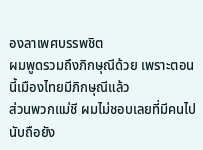องลาเพศบรรพชิต
ผมพูดรวมถึงภิกษุณีด้วย เพราะตอนนี้เมืองไทยมีภิกษุณีแล้ว
ส่วนพวกแม่ชี ผมไม่ชอบเลยที่มีคนไปนับถือยัง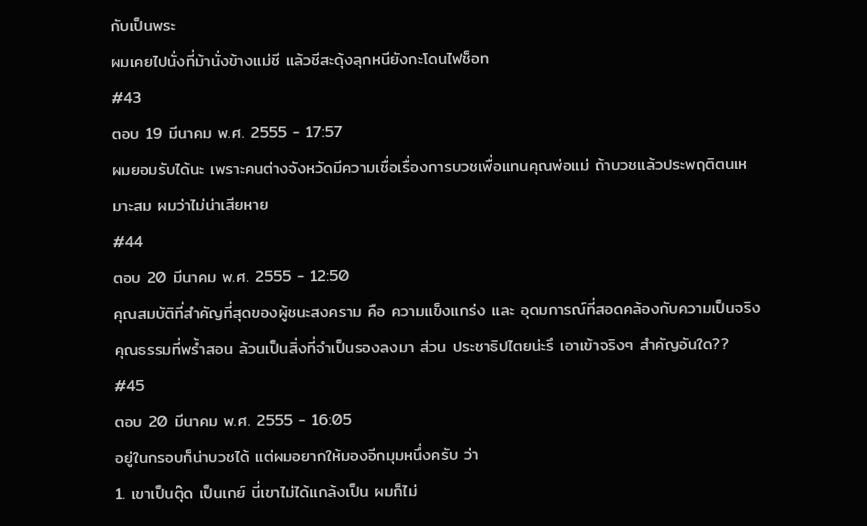กับเป็นพระ
ผมเคยไปนั่งที่ม้านั่งข้างแม่ชี แล้วชีสะดุ้งลุกหนียังกะโดนไฟช็อท
#43
ตอบ 19 มีนาคม พ.ศ. 2555 - 17:57
ผมยอมรับได้นะ เพราะคนต่างจังหวัดมีความเชื่อเรื่องการบวชเพื่อแทนคุณพ่อแม่ ถ้าบวชแล้วประพฤติตนเหมาะสม ผมว่าไม่น่าเสียหาย
#44
ตอบ 20 มีนาคม พ.ศ. 2555 - 12:50
คุณสมบัติที่สำคัญที่สุดของผู้ชนะสงคราม คือ ความแข็งแกร่ง และ อุดมการณ์ที่สอดคล้องกับความเป็นจริง
คุณธรรมที่พร้ำสอน ล้วนเป็นสิ่งที่จำเป็นรองลงมา ส่วน ประชาธิปไตยน่ะรึ เอาเข้าจริงๆ สำคัญอันใด??
#45
ตอบ 20 มีนาคม พ.ศ. 2555 - 16:05
อยู่ในกรอบก็น่าบวชได้ แต่ผมอยากให้มองอีกมุมหนึ่งครับ ว่า
1. เขาเป็นตุ๊ด เป็นเกย์ นี่เขาไม่ได้แกล้งเป็น ผมก็ไม่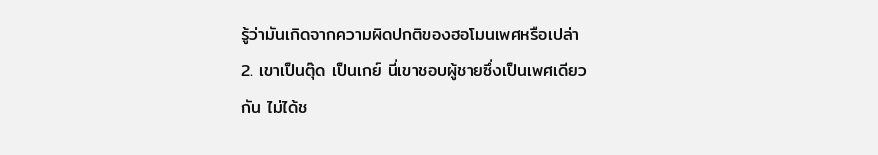รู้ว่ามันเกิดจากความผิดปกติของฮอโมนเพศหรือเปล่า
2. เขาเป็นตุ๊ด เป็นเกย์ นี่เขาชอบผู้ชายซึ่งเป็นเพศเดียวกัน ไม่ได้ช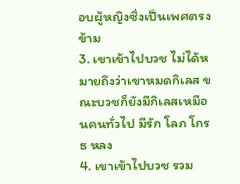อบผู้หญิงซึ่งเป็นเพศตรงข้าม
3. เขาเข้าไปบวช ไม่ได้หมายถึงว่าเขาหมดกิเลส ขณะบวชก็ยังมีกิเลสเหมือนคนทั่วไป มีรัก โลภ โกรธ หลง
4. เขาเข้าไปบวช รวม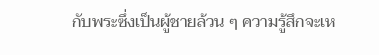กับพระซึ่งเป็นผู้ชายล้วน ๆ ความรู้สึกจะเห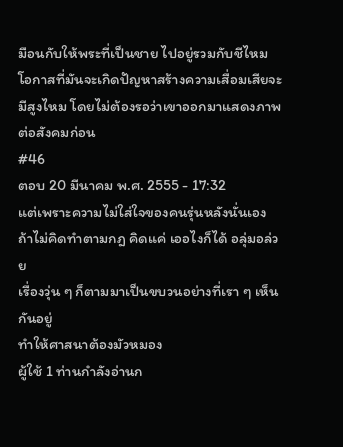มือนกับให้พระที่เป็นชาย ไปอยู่รวมกับชีไหม
โอกาสที่มันจะเกิดปัญหาสร้างความเสื่อมเสียจะมีสูงไหม โดยไม่ต้องรอว่าเขาออกมาแสดงภาพต่อสังคมก่อน
#46
ตอบ 20 มีนาคม พ.ศ. 2555 - 17:32
แต่เพราะความไม่ใส่ใจของคนรุ่นหลังนั่นเอง
ถ้าไม่คิดทำตามกฎ คิดแค่ เออไงก็ได้ อลุ่มอล่วย
เรื่องวุ่น ๆ ก็ตามมาเป็นขบวนอย่างที่เรา ๆ เห็นกันอยู่
ทำให้ศาสนาต้องมัวหมอง
ผู้ใช้ 1 ท่านกำลังอ่านก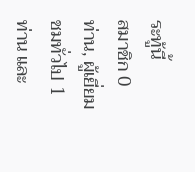ระทู้นี้
สมาชิก 0 ท่าน, ผู้เยี่ยมชมทั่วไป 1 ท่าน และ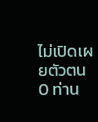ไม่เปิดเผยตัวตน 0 ท่าน